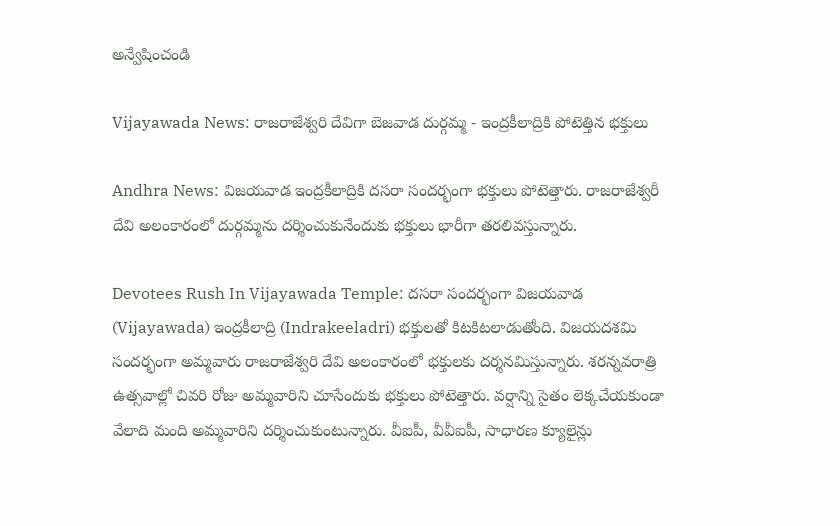అన్వేషించండి

Vijayawada News: రాజరాజేశ్వరి దేవిగా బెజవాడ దుర్గమ్మ - ఇంద్రకీలాద్రికి పోటెత్తిన భక్తులు

Andhra News: విజయవాడ ఇంద్రకీలాద్రికి దసరా సందర్భంగా భక్తులు పోటెత్తారు. రాజరాజేశ్వరీ దేవి అలంకారంలో దుర్గమ్మను దర్శించుకునేందుకు భక్తులు భారీగా తరలివస్తున్నారు.

Devotees Rush In Vijayawada Temple: దసరా సందర్భంగా విజయవాడ (Vijayawada) ఇంద్రకీలాద్రి (Indrakeeladri) భక్తులతో కిటకిటలాడుతోంది. విజయదశమి సందర్భంగా అమ్మవారు రాజరాజేశ్వరి దేవి అలంకారంలో భక్తులకు దర్శనమిస్తున్నారు. శరన్నవరాత్రి ఉత్సవాల్లో చివరి రోజు అమ్మవారిని చూసేందుకు భక్తులు పోటెత్తారు. వర్షాన్ని సైతం లెక్కచేయకుండా వేలాది మంది అమ్మవారిని దర్శించుకుంటున్నారు. వీఐపీ, వీవీఐపీ, సాధారణ క్యూలైన్లు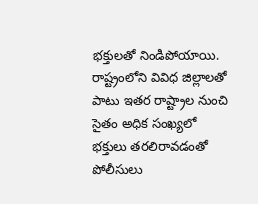భక్తులతో నిండిపోయాయి. రాష్ట్రంలోని వివిధ జిల్లాలతో పాటు ఇతర రాష్ట్రాల నుంచి సైతం అధిక సంఖ్యలో భక్తులు తరలిరావడంతో పోలీసులు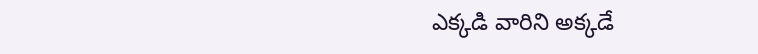ఎక్కడి వారిని అక్కడే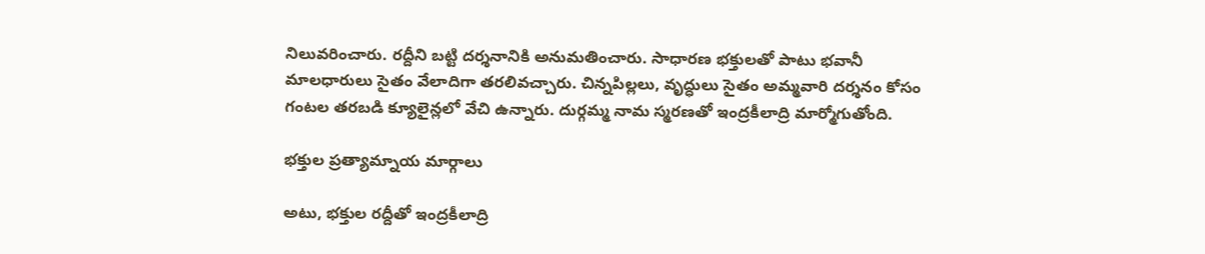నిలువరించారు. రద్దీని బట్టి దర్శనానికి అనుమతించారు. సాధారణ భక్తులతో పాటు భవానీ మాలధారులు సైతం వేలాదిగా తరలివచ్చారు. చిన్నపిల్లలు, వృద్ధులు సైతం అమ్మవారి దర్శనం కోసం గంటల తరబడి క్యూలైన్లలో వేచి ఉన్నారు. దుర్గమ్మ నామ స్మరణతో ఇంద్రకీలాద్రి మార్మోగుతోంది.

భక్తుల ప్రత్యామ్నాయ మార్గాలు

అటు, భక్తుల రద్దీతో ఇంద్రకీలాద్రి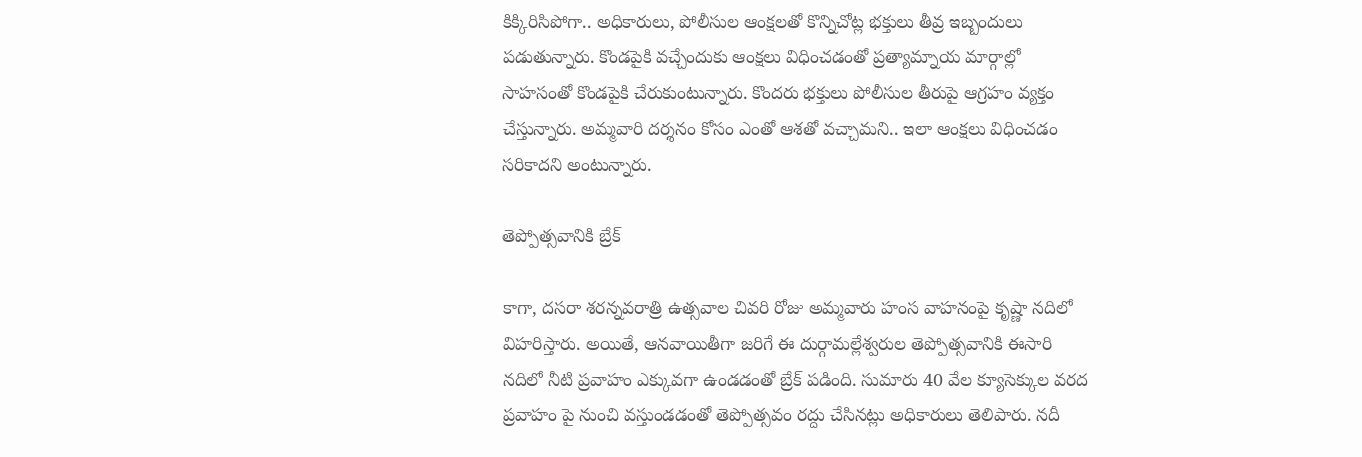కిక్కిరిసిపోగా.. అధికారులు, పోలీసుల ఆంక్షలతో కొన్నిచోట్ల భక్తులు తీవ్ర ఇబ్బందులు పడుతున్నారు. కొండపైకి వచ్చేందుకు ఆంక్షలు విధించడంతో ప్రత్యామ్నాయ మార్గాల్లో సాహసంతో కొండపైకి చేరుకుంటున్నారు. కొందరు భక్తులు పోలీసుల తీరుపై ఆగ్రహం వ్యక్తం చేస్తున్నారు. అమ్మవారి దర్శనం కోసం ఎంతో ఆశతో వచ్చామని.. ఇలా ఆంక్షలు విధించడం సరికాదని అంటున్నారు.

తెప్పోత్సవానికి బ్రేక్

కాగా, దసరా శరన్నవరాత్రి ఉత్సవాల చివరి రోజు అమ్మవారు హంస వాహనంపై కృష్ణా నదిలో విహరిస్తారు. అయితే, ఆనవాయితీగా జరిగే ఈ దుర్గామల్లేశ్వరుల తెప్పోత్సవానికి ఈసారి నదిలో నీటి ప్రవాహం ఎక్కువగా ఉండడంతో బ్రేక్ పడింది. సుమారు 40 వేల క్యూసెక్కుల వరద ప్రవాహం పై నుంచి వస్తుండడంతో తెప్పోత్సవం రద్దు చేసినట్లు అధికారులు తెలిపారు. నదీ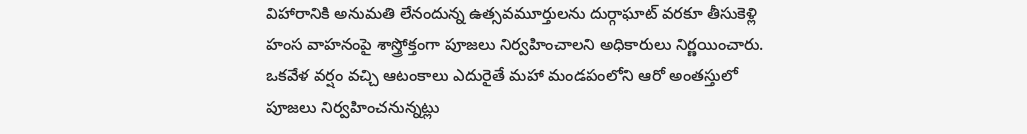విహారానికి అనుమతి లేనందున్న ఉత్సవమూర్తులను దుర్గాఘాట్ వరకూ తీసుకెళ్లి హంస వాహనంపై శాస్త్రోక్తంగా పూజలు నిర్వహించాలని అధికారులు నిర్ణయించారు. ఒకవేళ వర్షం వచ్చి ఆటంకాలు ఎదురైతే మహా మండపంలోని ఆరో అంతస్తులో పూజలు నిర్వహించనున్నట్లు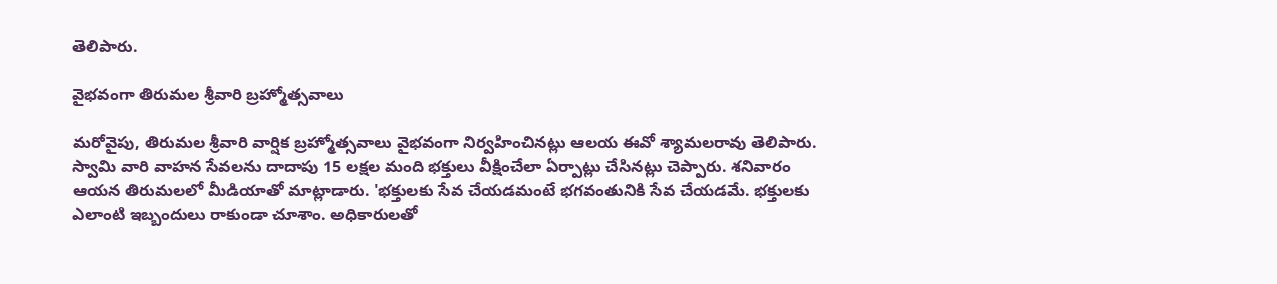తెలిపారు.

వైభవంగా తిరుమల శ్రీవారి బ్రహ్మోత్సవాలు

మరోవైపు, తిరుమల శ్రీవారి వార్షిక బ్రహ్మోత్సవాలు వైభవంగా నిర్వహించినట్లు ఆలయ ఈవో శ్యామలరావు తెలిపారు. స్వామి వారి వాహన సేవలను దాదాపు 15 లక్షల మంది భక్తులు వీక్షించేలా ఏర్పాట్లు చేసినట్లు చెప్పారు. శనివారం ఆయన తిరుమలలో మీడియాతో మాట్లాడారు. 'భక్తులకు సేవ చేయడమంటే భగవంతునికి సేవ చేయడమే. భక్తులకు ఎలాంటి ఇబ్బందులు రాకుండా చూశాం. అధికారులతో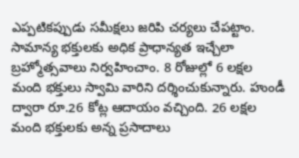ఎప్పటికప్పుడు సమీక్షలు జరిపి చర్యలు చేపట్టాం. సామాన్య భక్తులకు అధిక ప్రాధాన్యత ఇచ్చేలా బ్రహ్మోత్సవాలు నిర్వహించాం. 8 రోజుల్లో 6 లక్షల మంది భక్తులు స్వామి వారిని దర్శించుకున్నారు. హుండీ ద్వారా రూ.26 కోట్ల ఆదాయం వచ్చింది. 26 లక్షల మంది భక్తులకు అన్న ప్రసాదాలు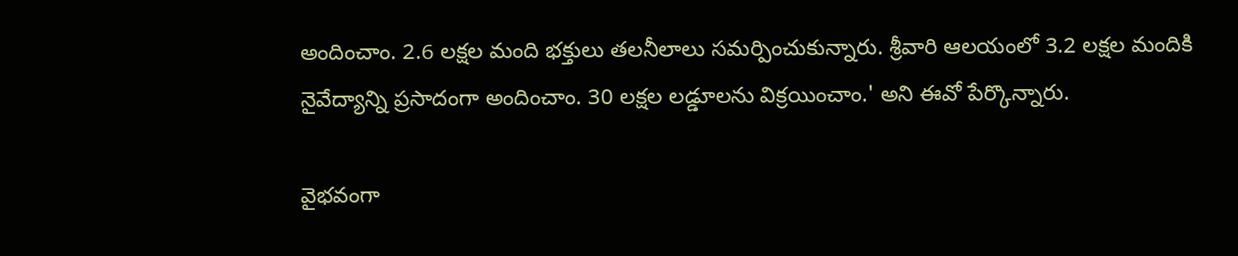అందించాం. 2.6 లక్షల మంది భక్తులు తలనీలాలు సమర్పించుకున్నారు. శ్రీవారి ఆలయంలో 3.2 లక్షల మందికి నైవేద్యాన్ని ప్రసాదంగా అందించాం. 30 లక్షల లడ్డూలను విక్రయించాం.' అని ఈవో పేర్కొన్నారు.

వైభవంగా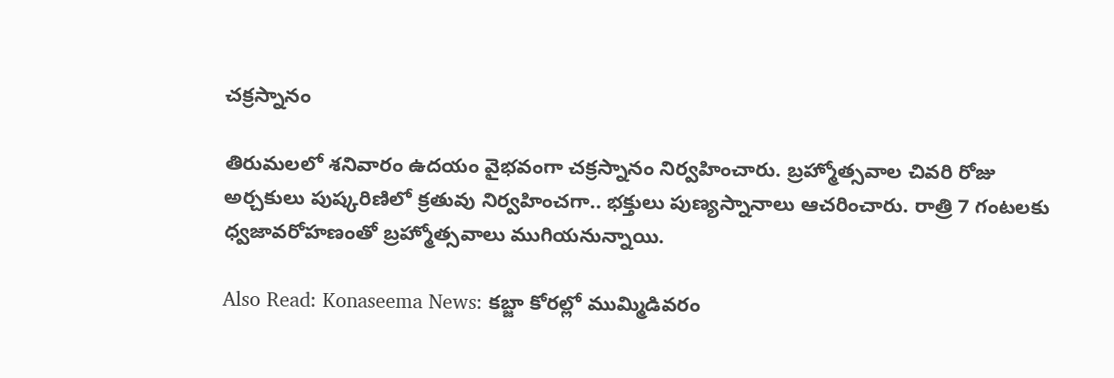చక్రస్నానం

తిరుమలలో శనివారం ఉదయం వైభవంగా చక్రస్నానం నిర్వహించారు. బ్రహ్మోత్సవాల చివరి రోజు అర్చకులు పుష్కరిణిలో క్రతువు నిర్వహించగా.. భక్తులు పుణ్యస్నానాలు ఆచరించారు. రాత్రి 7 గంటలకు ధ్వజావరోహణంతో బ్రహ్మోత్సవాలు ముగియనున్నాయి.

Also Read: Konaseema News: కబ్జా కోరల్లో ముమ్మిడివరం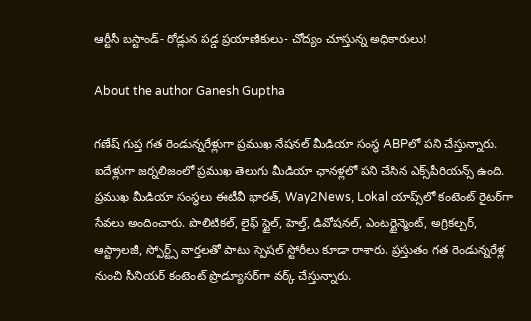ఆర్టీసీ బస్టాండ్‌- రోడ్లున పడ్డ ప్రయాణికులు- చోద్యం చూస్తున్న అధికారులు!

About the author Ganesh Guptha

గణేష్ గుప్త గత రెండున్నరేళ్లుగా ప్రముఖ నేషనల్ మీడియా సంస్థ ABPలో పని చేస్తున్నారు. ఐదేళ్లుగా జర్నలిజంలో ప్రముఖ తెలుగు మీడియా ఛానళ్లలో పని చేసిన ఎక్స్‌పీరియన్స్ ఉంది. ప్రముఖ మీడియా సంస్థలు ఈటీవీ భారత్, Way2News, Lokal యాప్స్‌లో కంటెంట్ రైటర్‌గా సేవలు అందించారు. పొలిటికల్, లైఫ్ స్టైల్, హెల్త్, డివోషనల్, ఎంటర్టైన్మెంట్, అగ్రికల్చర్, ఆస్ట్రాలజీ, స్పోర్ట్స్ వార్తలతో పాటు స్పెషల్ స్టోరీలు కూడా రాశారు. ప్రస్తుతం గత రెండున్నరేళ్ల నుంచి సీనియర్ కంటెంట్ ప్రొడ్యూసర్‌గా వర్క్ చేస్తున్నారు.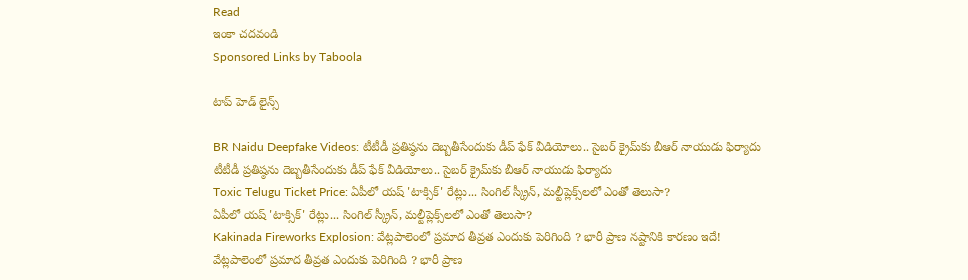Read
ఇంకా చదవండి
Sponsored Links by Taboola

టాప్ హెడ్ లైన్స్

BR Naidu Deepfake Videos: టీటీడీ ప్రతిష్ఠను దెబ్బతీసేందుకు డీప్ ఫేక్ వీడియోలు.. సైబర్ క్రైమ్‌కు బీఆర్ నాయుడు ఫిర్యాదు
టీటీడీ ప్రతిష్ఠను దెబ్బతీసేందుకు డీప్ ఫేక్ వీడియోలు.. సైబర్ క్రైమ్‌కు బీఆర్ నాయుడు ఫిర్యాదు
Toxic Telugu Ticket Price: ఏపీలో యష్ 'టాక్సిక్' రేట్లు... సింగిల్ స్క్రీన్, మల్టీప్లెక్స్‌లలో ఎంతో తెలుసా?
ఏపీలో యష్ 'టాక్సిక్' రేట్లు... సింగిల్ స్క్రీన్, మల్టీప్లెక్స్‌లలో ఎంతో తెలుసా?
Kakinada Fireworks Explosion: వేట్లపాలెంలో ప్రమాద తీవ్రత ఎందుకు పెరిగింది ? భారీ ప్రాణ నష్టానికి కారణం ఇదే!
వేట్లపాలెంలో ప్రమాద తీవ్రత ఎందుకు పెరిగింది ? భారీ ప్రాణ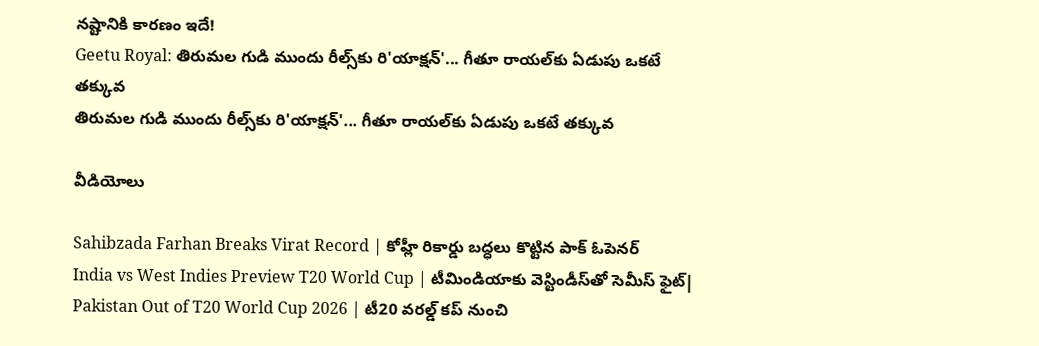నష్టానికి కారణం ఇదే!
Geetu Royal: తిరుమల గుడి ముందు రీల్స్‌కు రి'యాక్షన్'... గీతూ రాయల్‌కు ఏడుపు ఒకటే తక్కువ
తిరుమల గుడి ముందు రీల్స్‌కు రి'యాక్షన్'... గీతూ రాయల్‌కు ఏడుపు ఒకటే తక్కువ

వీడియోలు

Sahibzada Farhan Breaks Virat Record | కోహ్లీ రికార్డు బద్ధలు కొట్టిన పాక్ ఓపెనర్
India vs West Indies Preview T20 World Cup | టీమిండియాకు వెస్టిండీస్‌తో సెమీస్ ఫైట్|
Pakistan Out of T20 World Cup 2026 | టీ20 వరల్డ్ కప్ నుంచి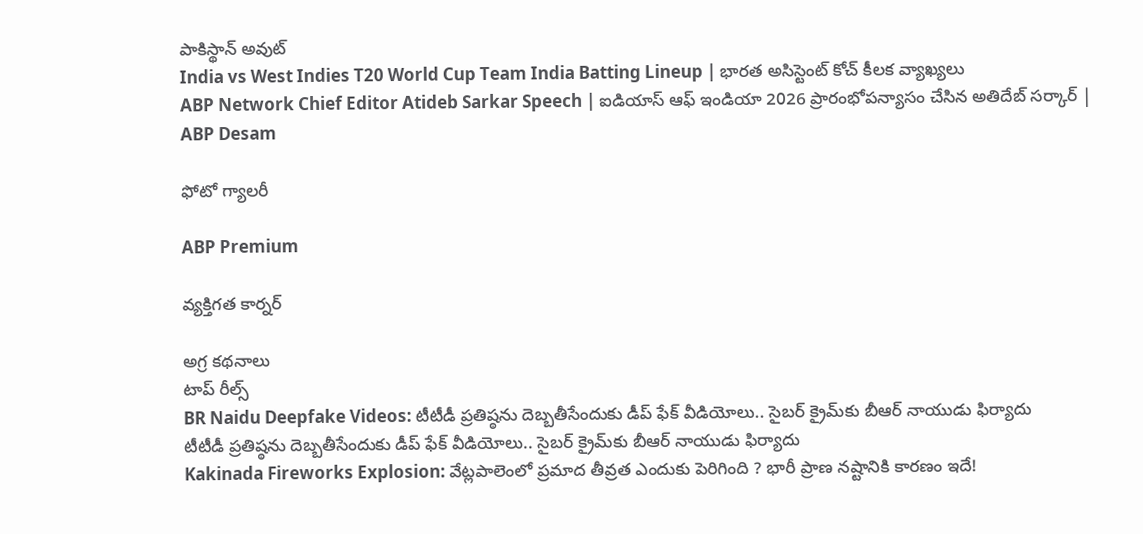పాకిస్థాన్ అవుట్
India vs West Indies T20 World Cup Team India Batting Lineup | భార‌త అసిస్టెంట్ కోచ్ కీల‌క వ్యాఖ్య‌లు
ABP Network Chief Editor Atideb Sarkar Speech | ఐడియాస్ ఆఫ్ ఇండియా 2026 ప్రారంభోపన్యాసం చేసిన అతిదేబ్ సర్కార్ | ABP Desam

ఫోటో గ్యాలరీ

ABP Premium

వ్యక్తిగత కార్నర్

అగ్ర కథనాలు
టాప్ రీల్స్
BR Naidu Deepfake Videos: టీటీడీ ప్రతిష్ఠను దెబ్బతీసేందుకు డీప్ ఫేక్ వీడియోలు.. సైబర్ క్రైమ్‌కు బీఆర్ నాయుడు ఫిర్యాదు
టీటీడీ ప్రతిష్ఠను దెబ్బతీసేందుకు డీప్ ఫేక్ వీడియోలు.. సైబర్ క్రైమ్‌కు బీఆర్ నాయుడు ఫిర్యాదు
Kakinada Fireworks Explosion: వేట్లపాలెంలో ప్రమాద తీవ్రత ఎందుకు పెరిగింది ? భారీ ప్రాణ నష్టానికి కారణం ఇదే!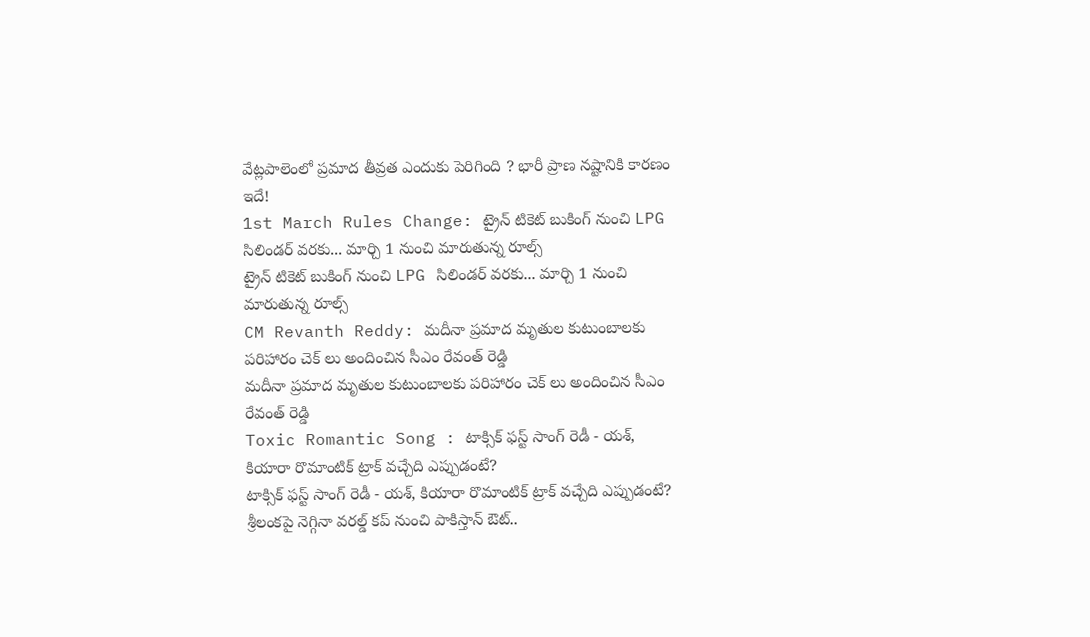వేట్లపాలెంలో ప్రమాద తీవ్రత ఎందుకు పెరిగింది ? భారీ ప్రాణ నష్టానికి కారణం ఇదే!
1st March Rules Change: ట్రైన్ టికెట్ బుకింగ్ నుంచి LPG సిలిండర్ వరకు... మార్చి 1 నుంచి మారుతున్న రూల్స్
ట్రైన్ టికెట్ బుకింగ్ నుంచి LPG సిలిండర్ వరకు... మార్చి 1 నుంచి మారుతున్న రూల్స్
CM Revanth Reddy: మదీనా ప్రమాద మృతుల కుటుంబాలకు పరిహారం చెక్ లు అందించిన సీఎం రేవంత్ రెడ్డి
మదీనా ప్రమాద మృతుల కుటుంబాలకు పరిహారం చెక్ లు అందించిన సీఎం రేవంత్ రెడ్డి
Toxic Romantic Song : టాక్సిక్ ఫస్ట్ సాంగ్ రెడీ - యశ్, కియారా రొమాంటిక్ ట్రాక్ వచ్చేది ఎప్పుడంటే?
టాక్సిక్ ఫస్ట్ సాంగ్ రెడీ - యశ్, కియారా రొమాంటిక్ ట్రాక్ వచ్చేది ఎప్పుడంటే?
శ్రీలంకపై నెగ్గినా వరల్డ్ కప్ నుంచి పాకిస్తాన్ ఔట్..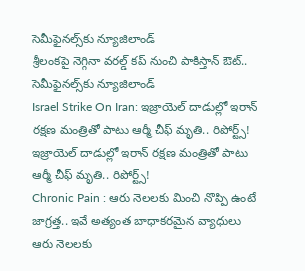సెమీఫైనల్స్‌కు న్యూజిలాండ్
శ్రీలంకపై నెగ్గినా వరల్డ్ కప్ నుంచి పాకిస్తాన్ ఔట్.. సెమీఫైనల్స్‌కు న్యూజిలాండ్
Israel Strike On Iran: ఇజ్రాయెల్ దాడుల్లో ఇరాన్ రక్షణ మంత్రితో పాటు ఆర్మీ చీఫ్ మృతి.. రిపోర్ట్స్!
ఇజ్రాయెల్ దాడుల్లో ఇరాన్ రక్షణ మంత్రితో పాటు ఆర్మీ చీఫ్ మృతి.. రిపోర్ట్స్!
Chronic Pain : ఆరు నెలలకు మించి నొప్పి ఉంటే జాగ్రత్త.. ఇవే అత్యంత బాధాకరమైన వ్యాధులు
ఆరు నెలలకు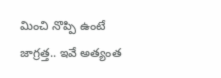మించి నొప్పి ఉంటే జాగ్రత్త.. ఇవే అత్యంత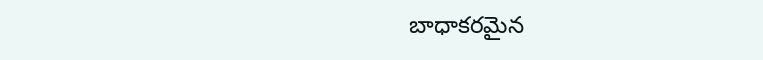బాధాకరమైన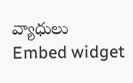వ్యాధులు
Embed widget